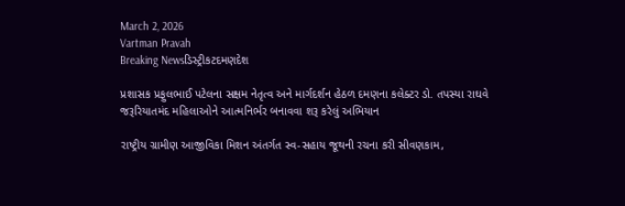March 2, 2026
Vartman Pravah
Breaking Newsડિસ્ટ્રીકટદમણદેશ

પ્રશાસક પ્રફુલભાઈ પટેલના સક્ષમ નેતૃત્‍વ અને માર્ગદર્શન હેઠળ દમણના કલેક્‍ટર ડો. તપસ્‍યા રાઘવે જરૂરિયાતમંદ મહિલાઓને આત્‍મનિર્ભર બનાવવા શરૂ કરેલું અભિયાન

રાષ્‍ટ્રીય ગ્રામીણ આજીવિકા મિશન અંતર્ગત સ્‍વ-સહાય જૂથની રચના કરી સીવણકામ,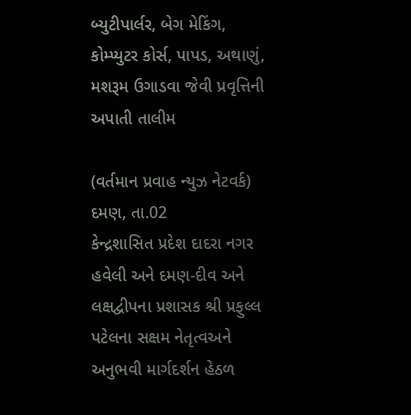બ્‍યુટીપાર્લર, બેગ મેકિંગ, કોમ્‍પ્‍યુટર કોર્સ, પાપડ, અથાણું, મશરૂમ ઉગાડવા જેવી પ્રવૃત્તિની અપાતી તાલીમ

(વર્તમાન પ્રવાહ ન્‍યુઝ નેટવર્ક) દમણ, તા.02
કેન્‍દ્રશાસિત પ્રદેશ દાદરા નગર હવેલી અને દમણ-દીવ અને લક્ષદ્વીપના પ્રશાસક શ્રી પ્રફુલ્લ પટેલના સક્ષમ નેતૃત્‍વઅને અનુભવી માર્ગદર્શન હેઠળ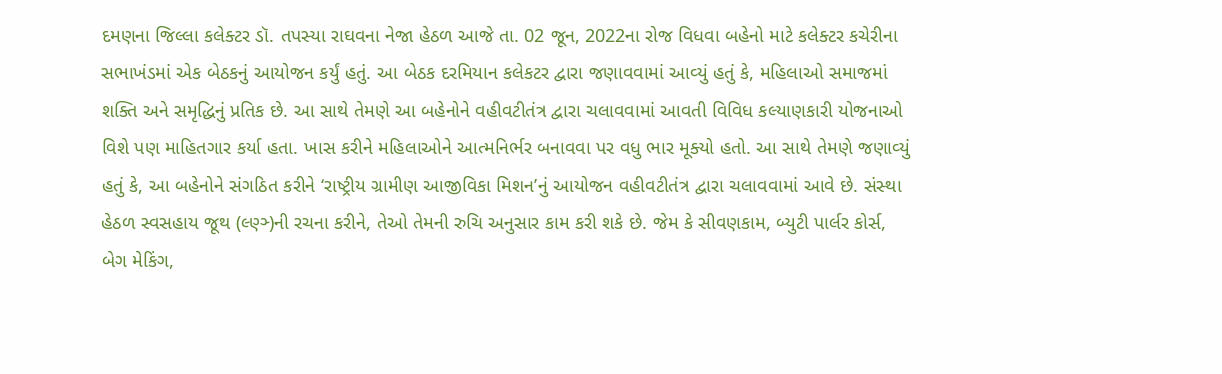દમણના જિલ્લા કલેક્‍ટર ડૉ. તપસ્‍યા રાઘવના નેજા હેઠળ આજે તા. 02 જૂન, 2022ના રોજ વિધવા બહેનો માટે કલેક્‍ટર કચેરીના સભાખંડમાં એક બેઠકનું આયોજન કર્યું હતું. આ બેઠક દરમિયાન કલેકટર દ્વારા જણાવવામાં આવ્‍યું હતું કે, મહિલાઓ સમાજમાં શક્‍તિ અને સમૃદ્ધિનું પ્રતિક છે. આ સાથે તેમણે આ બહેનોને વહીવટીતંત્ર દ્વારા ચલાવવામાં આવતી વિવિધ કલ્‍યાણકારી યોજનાઓ વિશે પણ માહિતગાર કર્યા હતા. ખાસ કરીને મહિલાઓને આત્‍મનિર્ભર બનાવવા પર વધુ ભાર મૂક્‍યો હતો. આ સાથે તેમણે જણાવ્‍યું હતું કે, આ બહેનોને સંગઠિત કરીને ‘રાષ્ટ્રીય ગ્રામીણ આજીવિકા મિશન’નું આયોજન વહીવટીતંત્ર દ્વારા ચલાવવામાં આવે છે. સંસ્‍થા હેઠળ સ્‍વસહાય જૂથ (લ્‍ણ્‍ઞ્‍)ની રચના કરીને, તેઓ તેમની રુચિ અનુસાર કામ કરી શકે છે. જેમ કે સીવણકામ, બ્‍યુટી પાર્લર કોર્સ, બેગ મેકિંગ,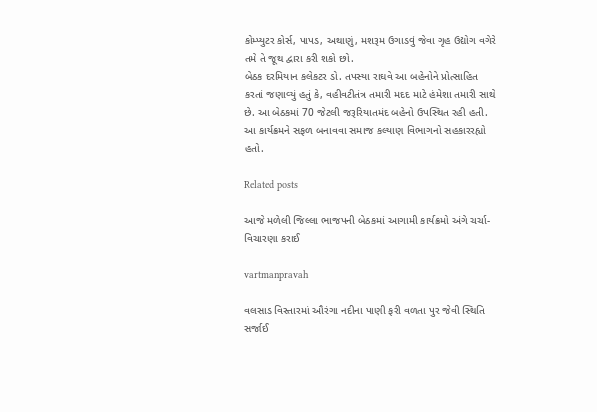કોમ્‍પ્‍યુટર કોર્સ, પાપડ, અથાણું, મશરૂમ ઉગાડવું જેવા ગૃહ ઉદ્યોગ વગેરે તમે તે જૂથ દ્વારા કરી શકો છો.
બેઠક દરમિયાન કલેકટર ડો. તપસ્‍યા રાઘવે આ બહેનોને પ્રોત્‍સાહિત કરતાં જણાવ્‍યું હતું કે, વહીવટીતંત્ર તમારી મદદ માટે હંમેશા તમારી સાથે છે. આ બેઠકમાં 70 જેટલી જરૂરિયાતમંદ બહેનો ઉપસ્‍થિત રહી હતી.
આ કાર્યક્રમને સફળ બનાવવા સમાજ કલ્‍યાણ વિભાગનો સહકારરહ્યો હતો.

Related posts

આજે મળેલી જિલ્લા ભાજપની બેઠકમાં આગામી કાર્યક્રમો અંગે ચર્ચા-વિચારણા કરાઈ

vartmanpravah

વલસાડ વિસ્‍તારમાં ઔરંગા નદીના પાણી ફરી વળતા પુર જેવી સ્‍થિતિ સર્જાઈ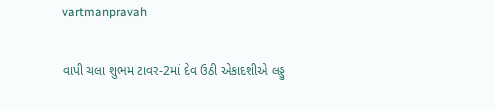vartmanpravah

વાપી ચલા શુભમ ટાવર-2માં દેવ ઉઠી એકાદશીએ લડ્ડુ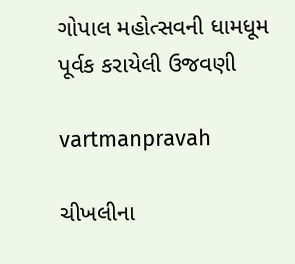ગોપાલ મહોત્‍સવની ધામધૂમ પૂર્વક કરાયેલી ઉજવણી

vartmanpravah

ચીખલીના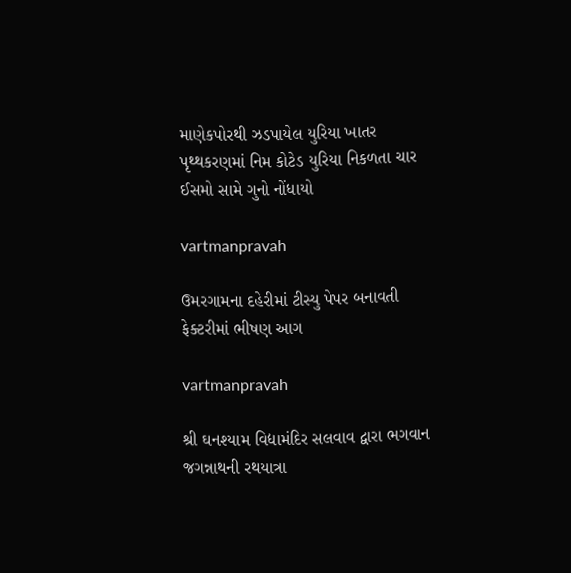માણેકપોરથી ઝડપાયેલ યુરિયા ખાતર પૃથ્‍થકરણમાં નિમ કોટેડ યુરિયા નિકળતા ચાર ઈસમો સામે ગુનો નોંધાયો

vartmanpravah

ઉમરગામના દહેરીમાં ટીસ્યુ પેપર બનાવતી ફેક્ટરીમાં ભીષણ આગ

vartmanpravah

શ્રી ઘનશ્‍યામ વિદ્યામંદિર સલવાવ દ્વારા ભગવાન જગન્નાથની રથયાત્રા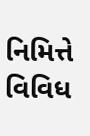નિમિત્તે વિવિધ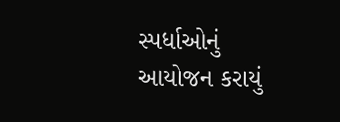સ્‍પર્ધાઓનું આયોજન કરાયું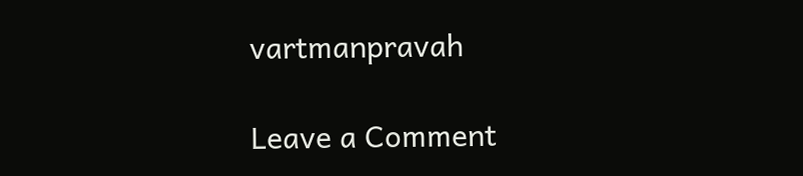vartmanpravah

Leave a Comment